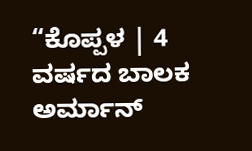“ಕೊಪ್ಪಳ | 4 ವರ್ಷದ ಬಾಲಕ ಅರ್ಮಾನ್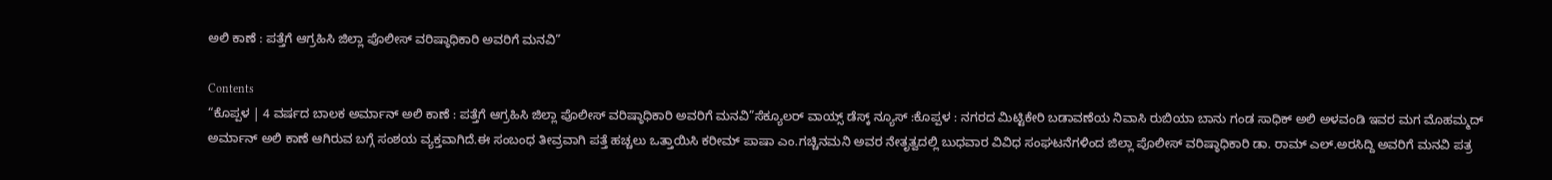ಅಲಿ ಕಾಣೆ : ಪತ್ತೆಗೆ ಆಗ್ರಹಿಸಿ ಜಿಲ್ಲಾ ಪೊಲೀಸ್ ವರಿಷ್ಠಾಧಿಕಾರಿ ಅವರಿಗೆ ಮನವಿ”

Contents
“ಕೊಪ್ಪಳ | 4 ವರ್ಷದ ಬಾಲಕ ಅರ್ಮಾನ್ ಅಲಿ ಕಾಣೆ : ಪತ್ತೆಗೆ ಆಗ್ರಹಿಸಿ ಜಿಲ್ಲಾ ಪೊಲೀಸ್ ವರಿಷ್ಠಾಧಿಕಾರಿ ಅವರಿಗೆ ಮನವಿ”ಸೆಕ್ಯೂಲರ್ ವಾಯ್ಸ್ ಡೆಸ್ಕ್ ನ್ಯೂಸ್ :ಕೊಪ್ಪಳ : ನಗರದ ಮಿಟ್ಟಿಕೇರಿ ಬಡಾವಣೆಯ ನಿವಾಸಿ ರುಬಿಯಾ ಬಾನು ಗಂಡ ಸಾಧಿಕ್ ಅಲಿ ಅಳವಂಡಿ ಇವರ ಮಗ ಮೊಹಮ್ಮದ್ ಅರ್ಮಾನ್ ಅಲಿ ಕಾಣೆ ಆಗಿರುವ ಬಗ್ಗೆ ಸಂಶಯ ವ್ಯಕ್ತವಾಗಿದೆ.ಈ ಸಂಬಂಧ ತೀವ್ರವಾಗಿ ಪತ್ತೆ ಹಚ್ಚಲು ಒತ್ತಾಯಿಸಿ ಕರೀಮ್ ಪಾಷಾ ಎಂ.ಗಚ್ಚಿನಮನಿ ಅವರ ನೇತೃತ್ವದಲ್ಲಿ ಬುಧವಾರ ವಿವಿಧ ಸಂಘಟನೆಗಳಿಂದ ಜಿಲ್ಲಾ ಪೊಲೀಸ್ ವರಿಷ್ಠಾಧಿಕಾರಿ ಡಾ. ರಾಮ್ ಎಲ್.ಅರಸಿದ್ದಿ ಅವರಿಗೆ ಮನವಿ ಪತ್ರ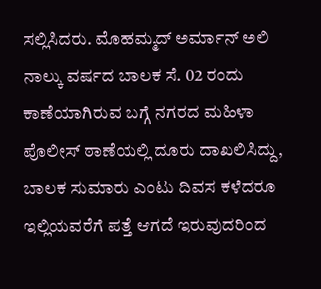ಸಲ್ಲಿಸಿದರು. ಮೊಹಮ್ಮದ್ ಅರ್ಮಾನ್ ಅಲಿ ನಾಲ್ಕು ವರ್ಷದ ಬಾಲಕ ಸೆ. 02 ರಂದು ಕಾಣೆಯಾಗಿರುವ ಬಗ್ಗೆ ನಗರದ ಮಹಿಳಾ ಪೊಲೀಸ್ ಠಾಣೆಯಲ್ಲಿ ದೂರು ದಾಖಲಿಸಿದ್ದು, ಬಾಲಕ ಸುಮಾರು ಎಂಟು ದಿವಸ ಕಳೆದರೂ ಇಲ್ಲಿಯವರೆಗೆ ಪತ್ತೆ ಆಗದೆ ಇರುವುದರಿಂದ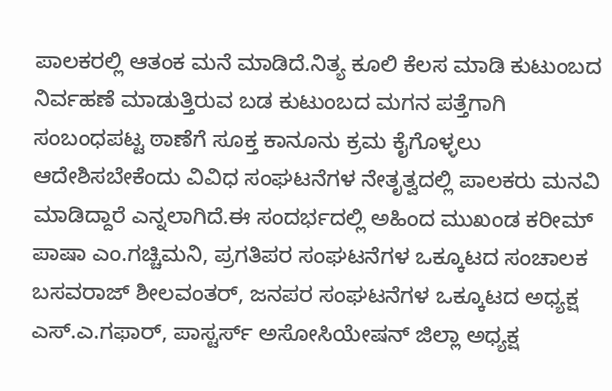ಪಾಲಕರಲ್ಲಿ ಆತಂಕ ಮನೆ ಮಾಡಿದೆ.ನಿತ್ಯ ಕೂಲಿ ಕೆಲಸ ಮಾಡಿ ಕುಟುಂಬದ ನಿರ್ವಹಣೆ ಮಾಡುತ್ತಿರುವ ಬಡ ಕುಟುಂಬದ ಮಗನ ಪತ್ತೆಗಾಗಿ ಸಂಬಂಧಪಟ್ಟ ಠಾಣೆಗೆ ಸೂಕ್ತ ಕಾನೂನು ಕ್ರಮ ಕೈಗೊಳ್ಳಲು ಆದೇಶಿಸಬೇಕೆಂದು ವಿವಿಧ ಸಂಘಟನೆಗಳ ನೇತೃತ್ವದಲ್ಲಿ ಪಾಲಕರು ಮನವಿ ಮಾಡಿದ್ದಾರೆ ಎನ್ನಲಾಗಿದೆ.ಈ ಸಂದರ್ಭದಲ್ಲಿ ಅಹಿಂದ ಮುಖಂಡ ಕರೀಮ್ ಪಾಷಾ ಎಂ.ಗಚ್ಚಿಮನಿ, ಪ್ರಗತಿಪರ ಸಂಘಟನೆಗಳ ಒಕ್ಕೂಟದ ಸಂಚಾಲಕ ಬಸವರಾಜ್ ಶೀಲವಂತರ್, ಜನಪರ ಸಂಘಟನೆಗಳ ಒಕ್ಕೂಟದ ಅಧ್ಯಕ್ಷ ಎಸ್.ಎ.ಗಫಾರ್, ಪಾಸ್ಟರ್ಸ್ ಅಸೋಸಿಯೇಷನ್ ಜಿಲ್ಲಾ ಅಧ್ಯಕ್ಷ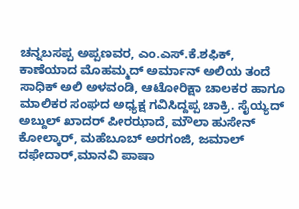ಚನ್ನಬಸಪ್ಪ ಅಪ್ಪಣವರ, ಎಂ.ಎಸ್.ಕೆ.ಶಫಿಕ್, ಕಾಣೆಯಾದ ಮೊಹಮ್ಮದ್ ಅರ್ಮಾನ್ ಅಲಿಯ ತಂದೆ ಸಾಧಿಕ್ ಅಲಿ ಅಳವಂಡಿ, ಆಟೋರಿಕ್ಷಾ ಚಾಲಕರ ಹಾಗೂ ಮಾಲಿಕರ ಸಂಘದ ಅಧ್ಯಕ್ಷ ಗವಿಸಿದ್ದಪ್ಪ ಚಾಕ್ರಿ. ಸೈಯ್ಯದ್ ಅಬ್ದುಲ್ ಖಾದರ್ ಪೀರಝಾದೆ, ಮೌಲಾ ಹುಸೇನ್ ಕೋಲ್ಕಾರ್, ಮಹೆಬೂಬ್ ಅರಗಂಜಿ, ಜಮಾಲ್ ದಫೇದಾರ್,ಮಾನವಿ ಪಾಷಾ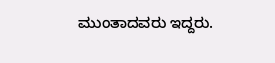ಮುಂತಾದವರು ಇದ್ದರು.